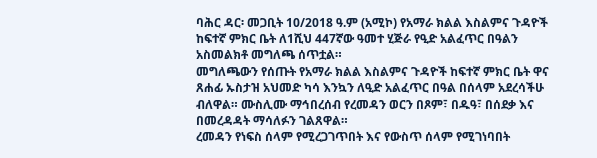ባሕር ዳር፡ መጋቢት 10/2018 ዓ.ም (አሚኮ) የአማራ ክልል እስልምና ጉዳዮች ከፍተኛ ምክር ቤት ለ1ሺህ 447ኛው ዓመተ ሂጅራ የዒድ አልፈጥር በዓልን አስመልክቶ መግለጫ ሰጥቷል።
መግለጫውን የሰጡት የአማራ ክልል እስልምና ጉዳዮች ከፍተኛ ምክር ቤት ዋና ጸሐፊ ኡስታዝ አህመድ ካሳ እንኳን ለዒድ አልፈጥር በዓል በሰላም አደረሳችሁ ብለዋል። ሙስሊሙ ማኅበረሰብ የረመዳን ወርን በጾም፣ በዱዓ፣ በሰደቃ እና በመረዳዳት ማሳለፉን ገልጸዋል።
ረመዳን የነፍስ ሰላም የሚረጋገጥበት እና የውስጥ ሰላም የሚገነባበት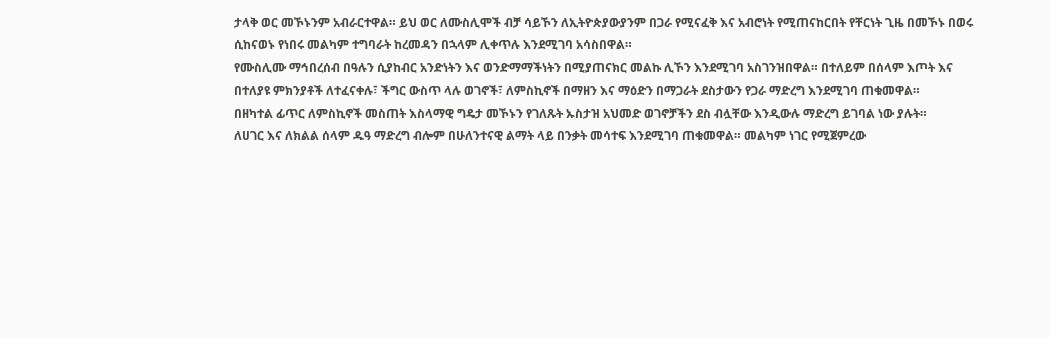ታላቅ ወር መኾኑንም አብራርተዋል። ይህ ወር ለሙስሊሞች ብቻ ሳይኾን ለኢትዮጵያውያንም በጋራ የሚናፈቅ እና አብሮነት የሚጠናከርበት የቸርነት ጊዜ በመኾኑ በወሩ ሲከናወኑ የነበሩ መልካም ተግባራት ከረመዳን በኋላም ሊቀጥሉ እንደሚገባ አሳስበዋል።
የሙስሊሙ ማኅበረሰብ በዓሉን ሲያከብር አንድነትን እና ወንድማማችነትን በሚያጠናክር መልኩ ሊኾን እንደሚገባ አስገንዝበዋል። በተለይም በሰላም እጦት እና በተለያዩ ምክንያቶች ለተፈናቀሉ፣ ችግር ውስጥ ላሉ ወገኖች፣ ለምስኪኖች በማዘን እና ማዕድን በማጋራት ደስታውን የጋራ ማድረግ እንደሚገባ ጠቁመዋል።
በዘካተል ፊጥር ለምስኪኖች መስጠት እስላማዊ ግዴታ መኾኑን የገለጹት ኡስታዝ አህመድ ወገኖቻችን ደስ ብሏቸው እንዲውሉ ማድረግ ይገባል ነው ያሉት።
ለሀገር እና ለክልል ሰላም ዱዓ ማድረግ ብሎም በሁለንተናዊ ልማት ላይ በንቃት መሳተፍ እንደሚገባ ጠቁመዋል። መልካም ነገር የሚጀምረው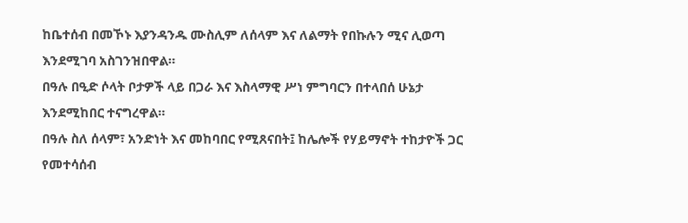ከቤተሰብ በመኾኑ እያንዳንዱ ሙስሊም ለሰላም እና ለልማት የበኩሉን ሚና ሊወጣ እንደሚገባ አስገንዝበዋል።
በዓሉ በዒድ ሶላት ቦታዎች ላይ በጋራ እና እስላማዊ ሥነ ምግባርን በተላበሰ ሁኔታ እንደሚከበር ተናግረዋል።
በዓሉ ስለ ሰላም፣ አንድነት እና መከባበር የሚጸናበት፤ ከሌሎች የሃይማኖት ተከታዮች ጋር የመተሳሰብ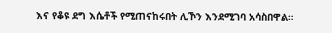እና የቆዩ ደግ እሴቶች የሚጠናከሩበት ሊኾን እንደሚገባ አሳስበዋል።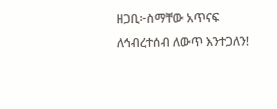ዘጋቢ፦ስማቸው አጥናፍ
ለኅብረተሰብ ለውጥ እንተጋለን!